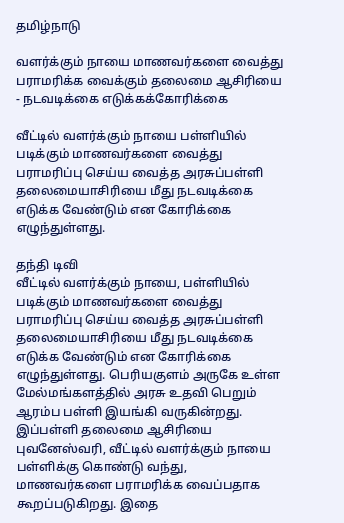தமிழ்நாடு

வளர்க்கும் நாயை மாணவர்களை வைத்து பராமரிக்க வைக்கும் தலைமை ஆசிரியை - நடவடிக்கை எடுக்கக்கோரிக்கை

வீட்டில் வளர்க்கும் நாயை பள்ளியில் படிக்கும் மாணவர்களை வைத்து பராமரிப்பு செய்ய வைத்த அரசுப்பள்ளி தலைமையாசிரியை மீது நடவடிக்கை எடுக்க வேண்டும் என கோரிக்கை எழுந்துள்ளது.

தந்தி டிவி
வீட்டில் வளர்க்கும் நாயை, பள்ளியில் படிக்கும் மாணவர்களை வைத்து பராமரிப்பு செய்ய வைத்த அரசுப்பள்ளி தலைமையாசிரியை மீது நடவடிக்கை எடுக்க வேண்டும் என கோரிக்கை எழுந்துள்ளது. பெரியகுளம் அருகே உள்ள மேல்மங்களத்தில் அரசு உதவி பெறும் ஆரம்ப பள்ளி இயங்கி வருகின்றது. இப்பள்ளி தலைமை ஆசிரியை புவனேஸ்வரி, வீட்டில் வளர்க்கும் நாயை பள்ளிக்கு கொண்டு வந்து, மாணவர்களை பராமரிக்க வைப்பதாக கூறப்படுகிறது. இதை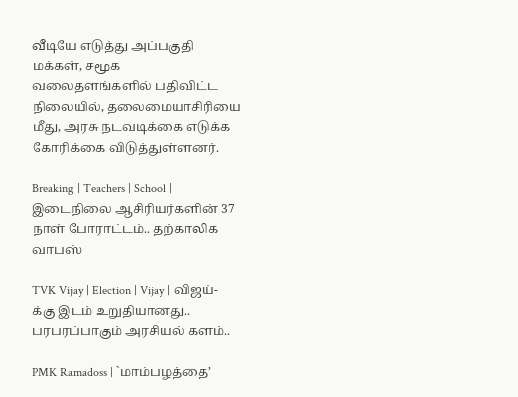வீடியே எடுத்து அப்பகுதி மக்கள், சமூக வலைதளங்களில் பதிவிட்ட நிலையில், தலைமையாசிரியை மீது, அரசு நடவடிக்கை எடுக்க கோரிக்கை விடுத்துள்ளனர்.

Breaking | Teachers | School | இடைநிலை ஆசிரியர்களின் 37 நாள் போராட்டம்.. தற்காலிக வாபஸ்

TVK Vijay | Election | Vijay | விஜய்-க்கு இடம் உறுதியானது.. பரபரப்பாகும் அரசியல் களம்..

PMK Ramadoss | `மாம்பழத்தை’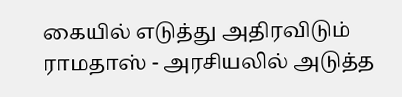கையில் எடுத்து அதிரவிடும் ராமதாஸ் - அரசியலில் அடுத்த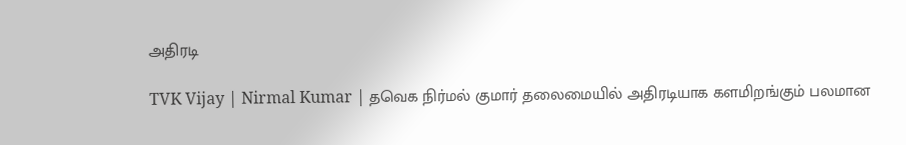அதிரடி

TVK Vijay | Nirmal Kumar | தவெக நிர்மல் குமார் தலைமையில் அதிரடியாக களமிறங்கும் பலமான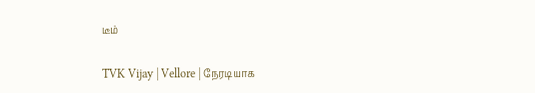டீம்

TVK Vijay | Vellore | நேரடியாக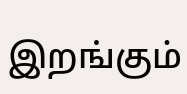இறங்கும்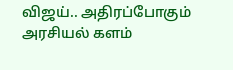விஜய்.. அதிரப்போகும் அரசியல் களம்